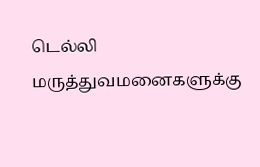டெல்லி மருத்துவமனைகளுக்கு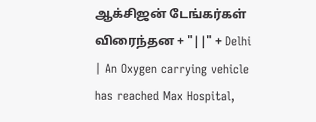ஆக்சிஜன் டேங்கர்கள் விரைந்தன + "||" + Delhi | An Oxygen carrying vehicle has reached Max Hospital,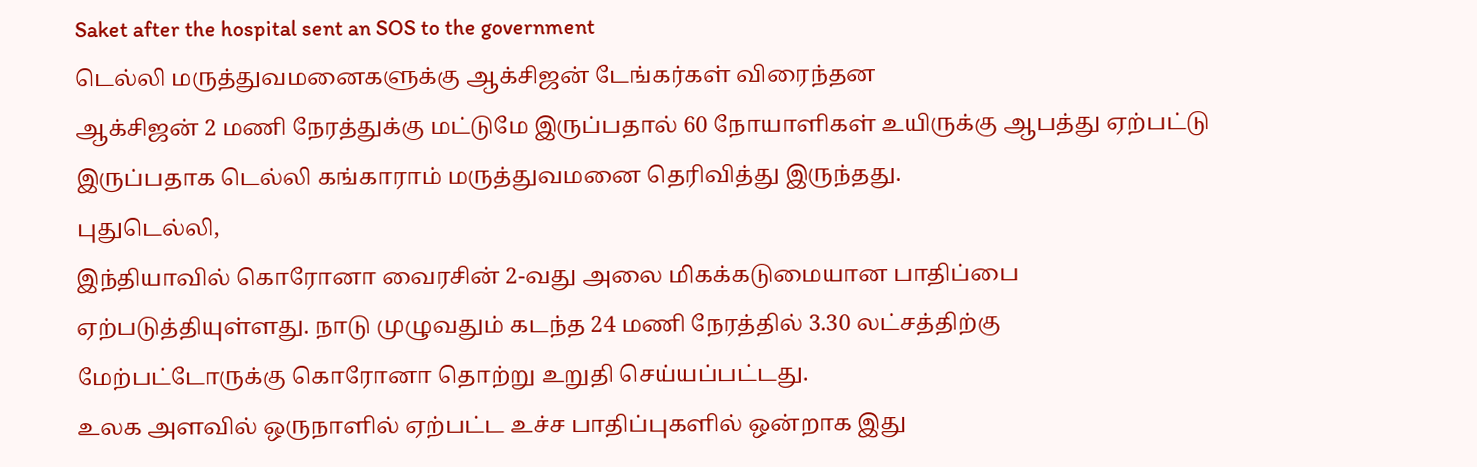Saket after the hospital sent an SOS to the government
டெல்லி மருத்துவமனைகளுக்கு ஆக்சிஜன் டேங்கர்கள் விரைந்தன
ஆக்சிஜன் 2 மணி நேரத்துக்கு மட்டுமே இருப்பதால் 60 நோயாளிகள் உயிருக்கு ஆபத்து ஏற்பட்டு இருப்பதாக டெல்லி கங்காராம் மருத்துவமனை தெரிவித்து இருந்தது.
புதுடெல்லி,
இந்தியாவில் கொரோனா வைரசின் 2-வது அலை மிகக்கடுமையான பாதிப்பை ஏற்படுத்தியுள்ளது. நாடு முழுவதும் கடந்த 24 மணி நேரத்தில் 3.30 லட்சத்திற்கு மேற்பட்டோருக்கு கொரோனா தொற்று உறுதி செய்யப்பட்டது.
உலக அளவில் ஒருநாளில் ஏற்பட்ட உச்ச பாதிப்புகளில் ஒன்றாக இது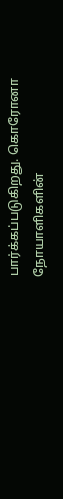பார்க்கப்படுகிறது. கொரோனா நோயாளிகளின்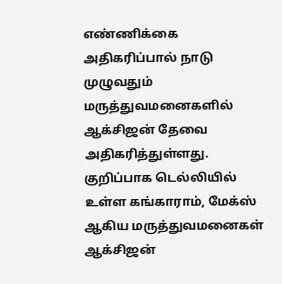எண்ணிக்கை அதிகரிப்பால் நாடு முழுவதும் மருத்துவமனைகளில் ஆக்சிஜன் தேவை அதிகரித்துள்ளது.
குறிப்பாக டெல்லியில் உள்ள கங்காராம், மேக்ஸ் ஆகிய மருத்துவமனைகள் ஆக்சிஜன்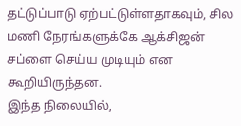தட்டுப்பாடு ஏற்பட்டுள்ளதாகவும், சில மணி நேரங்களுக்கே ஆக்சிஜன் சப்ளை செய்ய முடியும் என கூறியிருந்தன.
இந்த நிலையில்,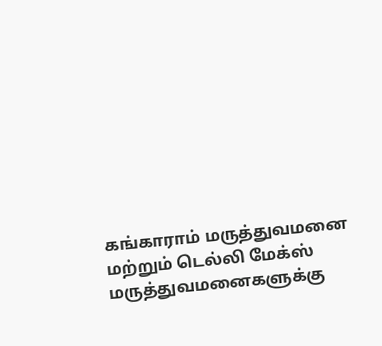கங்காராம் மருத்துவமனை மற்றும் டெல்லி மேக்ஸ் மருத்துவமனைகளுக்கு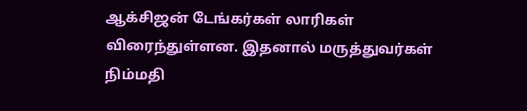ஆக்சிஜன் டேங்கர்கள் லாரிகள் விரைந்துள்ளன. இதனால் மருத்துவர்கள் நிம்மதி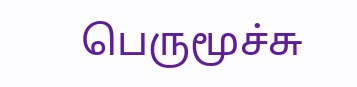பெருமூச்சு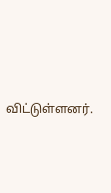விட்டுள்ளனர்.